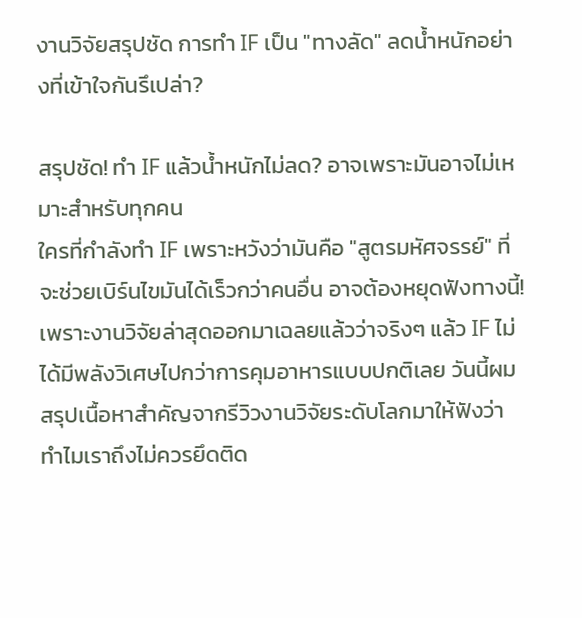งานวิจัยสรุปชัด การทำ IF เป็น "ทางลัด" ลดน้ำหนักอย่างที่เข้าใจกันรึเปล่า?

สรุปชัด! ทำ IF แล้วน้ำหนักไม่ลด? อาจเพราะมันอาจไม่เหมาะสำหรับทุกคน
ใครที่กำลังทำ IF เพราะหวังว่ามันคือ "สูตรมหัศจรรย์" ที่จะช่วยเบิร์นไขมันได้เร็วกว่าคนอื่น อาจต้องหยุดฟังทางนี้! เพราะงานวิจัยล่าสุดออกมาเฉลยแล้วว่าจริงๆ แล้ว IF ไม่ได้มีพลังวิเศษไปกว่าการคุมอาหารแบบปกติเลย วันนี้ผมสรุปเนื้อหาสำคัญจากรีวิวงานวิจัยระดับโลกมาให้ฟังว่า ทำไมเราถึงไม่ควรยึดติด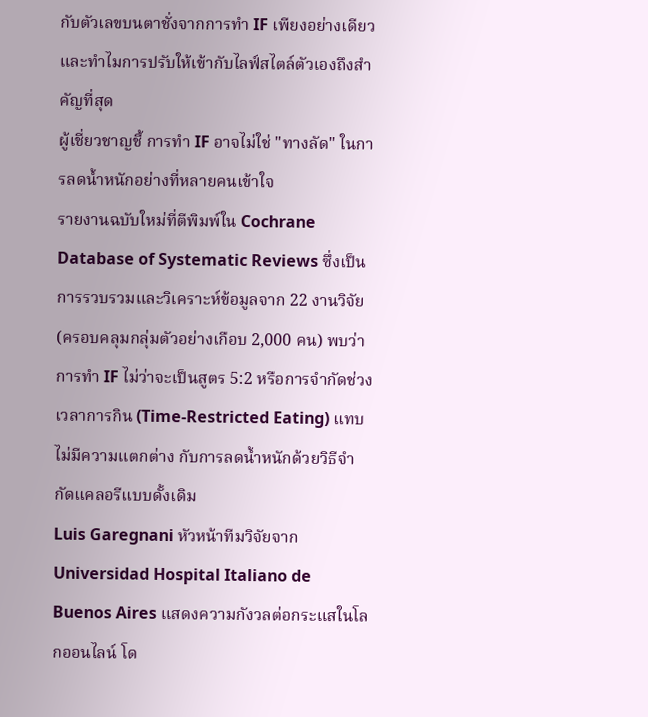กับตัวเลขบนตาชั่งจากการทำ IF เพียงอย่างเดียว และทำไมการปรับให้เข้ากับไลฟ์สไตล์ตัวเองถึงสำคัญที่สุด
ผู้เชี่ยวชาญชี้ การทำ IF อาจไม่ใช่ "ทางลัด" ในการลดน้ำหนักอย่างที่หลายคนเข้าใจ
รายงานฉบับใหม่ที่ตีพิมพ์ใน Cochrane Database of Systematic Reviews ซึ่งเป็นการรวบรวมและวิเคราะห์ข้อมูลจาก 22 งานวิจัย (ครอบคลุมกลุ่มตัวอย่างเกือบ 2,000 คน) พบว่า การทำ IF ไม่ว่าจะเป็นสูตร 5:2 หรือการจำกัดช่วงเวลาการกิน (Time-Restricted Eating) แทบไม่มีความแตกต่าง กับการลดน้ำหนักด้วยวิธีจำกัดแคลอรีแบบดั้งเดิม
Luis Garegnani หัวหน้าทีมวิจัยจาก Universidad Hospital Italiano de Buenos Aires แสดงความกังวลต่อกระแสในโลกออนไลน์ โด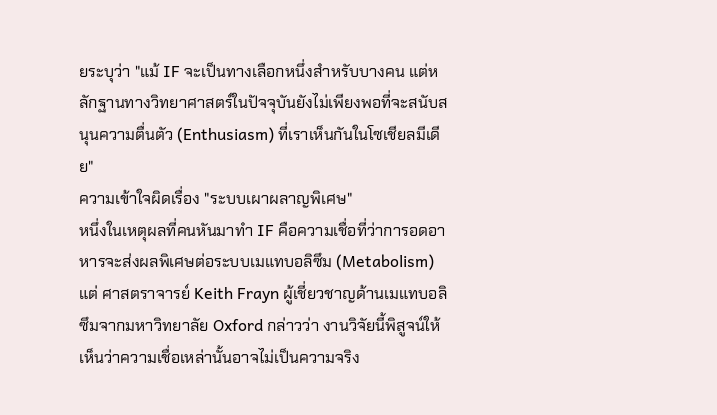ยระบุว่า "แม้ IF จะเป็นทางเลือกหนึ่งสำหรับบางคน แต่หลักฐานทางวิทยาศาสตร์ในปัจจุบันยังไม่เพียงพอที่จะสนับสนุนความตื่นตัว (Enthusiasm) ที่เราเห็นกันในโซเชียลมีเดีย"
ความเข้าใจผิดเรื่อง "ระบบเผาผลาญพิเศษ"
หนึ่งในเหตุผลที่คนหันมาทำ IF คือความเชื่อที่ว่าการอดอาหารจะส่งผลพิเศษต่อระบบเมแทบอลิซึม (Metabolism) แต่ ศาสตราจารย์ Keith Frayn ผู้เชี่ยวชาญด้านเมแทบอลิซึมจากมหาวิทยาลัย Oxford กล่าวว่า งานวิจัยนี้พิสูจน์ให้เห็นว่าความเชื่อเหล่านั้นอาจไม่เป็นความจริง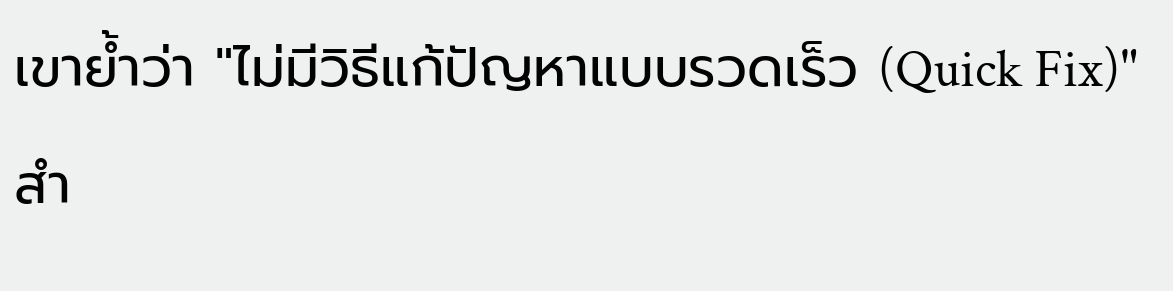เขาย้ำว่า "ไม่มีวิธีแก้ปัญหาแบบรวดเร็ว (Quick Fix)" สำ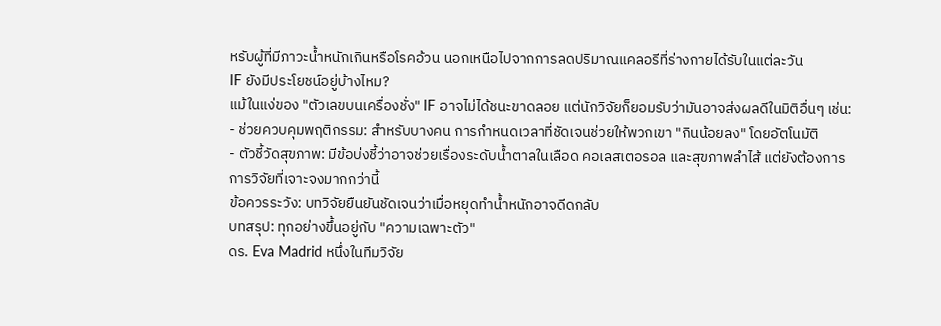หรับผู้ที่มีภาวะน้ำหนักเกินหรือโรคอ้วน นอกเหนือไปจากการลดปริมาณแคลอรีที่ร่างกายได้รับในแต่ละวัน
IF ยังมีประโยชน์อยู่บ้างไหม?
แม้ในแง่ของ "ตัวเลขบนเครื่องชั่ง" IF อาจไม่ได้ชนะขาดลอย แต่นักวิจัยก็ยอมรับว่ามันอาจส่งผลดีในมิติอื่นๆ เช่น:
- ช่วยควบคุมพฤติกรรม: สำหรับบางคน การกำหนดเวลาที่ชัดเจนช่วยให้พวกเขา "กินน้อยลง" โดยอัตโนมัติ
- ตัวชี้วัดสุขภาพ: มีข้อบ่งชี้ว่าอาจช่วยเรื่องระดับน้ำตาลในเลือด คอเลสเตอรอล และสุขภาพลำไส้ แต่ยังต้องการการวิจัยที่เจาะจงมากกว่านี้
ข้อควรระวัง: บทวิจัยยืนยันชัดเจนว่าเมื่อหยุดทำน้ำหนักอาจดีดกลับ
บทสรุป: ทุกอย่างขึ้นอยู่กับ "ความเฉพาะตัว"
ดร. Eva Madrid หนึ่งในทีมวิจัย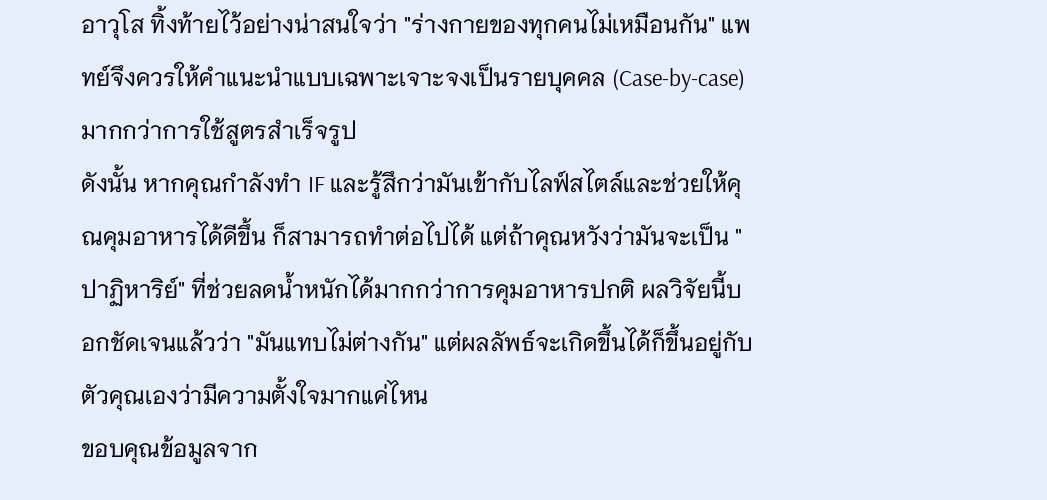อาวุโส ทิ้งท้ายไว้อย่างน่าสนใจว่า "ร่างกายของทุกคนไม่เหมือนกัน" แพทย์จึงควรให้คำแนะนำแบบเฉพาะเจาะจงเป็นรายบุคคล (Case-by-case) มากกว่าการใช้สูตรสำเร็จรูป
ดังนั้น หากคุณกำลังทำ IF และรู้สึกว่ามันเข้ากับไลฟ์สไตล์และช่วยให้คุณคุมอาหารได้ดีขึ้น ก็สามารถทำต่อไปได้ แต่ถ้าคุณหวังว่ามันจะเป็น "ปาฏิหาริย์" ที่ช่วยลดน้ำหนักได้มากกว่าการคุมอาหารปกติ ผลวิจัยนี้บอกชัดเจนแล้วว่า "มันแทบไม่ต่างกัน" แต่ผลลัพธ์จะเกิดขึ้นได้ก็ขึ้นอยู่กับตัวคุณเองว่ามีความตั้งใจมากแค่ไหน
ขอบคุณข้อมูลจาก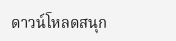ดาวน์โหลดสนุก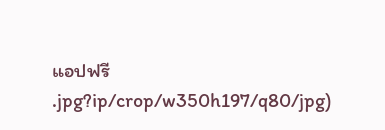แอปฟรี
.jpg?ip/crop/w350h197/q80/jpg)